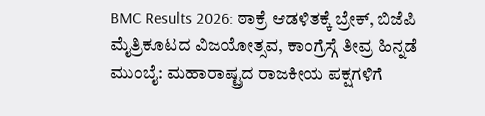BMC Results 2026: ಠಾಕ್ರೆ ಆಡಳಿತಕ್ಕೆ ಬ್ರೇಕ್, ಬಿಜೆಪಿ ಮೈತ್ರಿಕೂಟದ ವಿಜಯೋತ್ಸವ, ಕಾಂಗ್ರೆಸ್ಗೆ ತೀವ್ರ ಹಿನ್ನಡೆ
ಮುಂಬೈ: ಮಹಾರಾಷ್ಟ್ರದ ರಾಜಕೀಯ ಪಕ್ಷಗಳಿಗೆ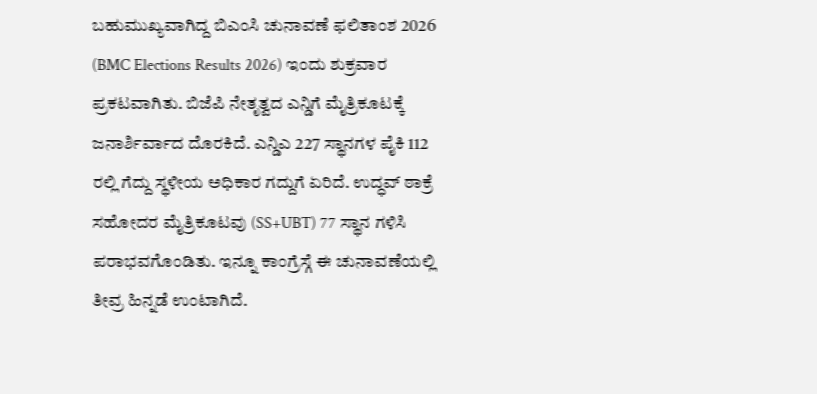ಬಹುಮುಖ್ಯವಾಗಿದ್ದ ಬಿಎಂಸಿ ಚುನಾವಣೆ ಫಲಿತಾಂಶ 2026 (BMC Elections Results 2026) ಇಂದು ಶುಕ್ರವಾರ ಪ್ರಕಟವಾಗಿತು. ಬಿಜೆಪಿ ನೇತೃತ್ವದ ಎನ್ಡಿಗೆ ಮೈತ್ರಿಕೂಟಕ್ಕೆ ಜನಾರ್ಶಿರ್ವಾದ ದೊರಕಿದೆ. ಎನ್ಡಿಎ 227 ಸ್ಥಾನಗಳ ಪೈಕಿ 112 ರಲ್ಲಿ ಗೆದ್ದು ಸ್ಥಳೀಯ ಅಧಿಕಾರ ಗದ್ದುಗೆ ಏರಿದೆ. ಉದ್ಧವ್ ಠಾಕ್ರೆ ಸಹೋದರ ಮೈತ್ರಿಕೂಟವು (SS+UBT) 77 ಸ್ಥಾನ ಗಳಿಸಿ ಪರಾಭವಗೊಂಡಿತು. ಇನ್ನೂ ಕಾಂಗ್ರೆಸ್ಗೆ ಈ ಚುನಾವಣೆಯಲ್ಲಿ ತೀವ್ರ ಹಿನ್ನಡೆ ಉಂಟಾಗಿದೆ.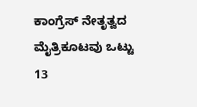ಕಾಂಗ್ರೆಸ್ ನೇತೃತ್ವದ ಮೈತ್ರಿಕೂಟವು ಒಟ್ಟು 13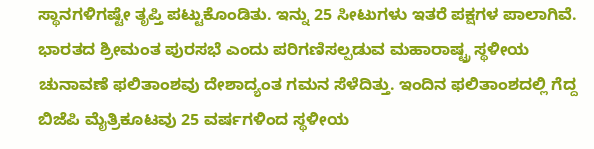ಸ್ಥಾನಗಳಿಗಷ್ಟೇ ತೃಪ್ತಿ ಪಟ್ಟುಕೊಂಡಿತು. ಇನ್ನು 25 ಸೀಟುಗಳು ಇತರೆ ಪಕ್ಷಗಳ ಪಾಲಾಗಿವೆ. ಭಾರತದ ಶ್ರೀಮಂತ ಪುರಸಭೆ ಎಂದು ಪರಿಗಣಿಸಲ್ಪಡುವ ಮಹಾರಾಷ್ಟ್ರ ಸ್ಥಳೀಯ ಚುನಾವಣೆ ಫಲಿತಾಂಶವು ದೇಶಾದ್ಯಂತ ಗಮನ ಸೆಳೆದಿತ್ತು. ಇಂದಿನ ಫಲಿತಾಂಶದಲ್ಲಿ ಗೆದ್ದ ಬಿಜೆಪಿ ಮೈತ್ರಿಕೂಟವು 25 ವರ್ಷಗಳಿಂದ ಸ್ಥಳೀಯ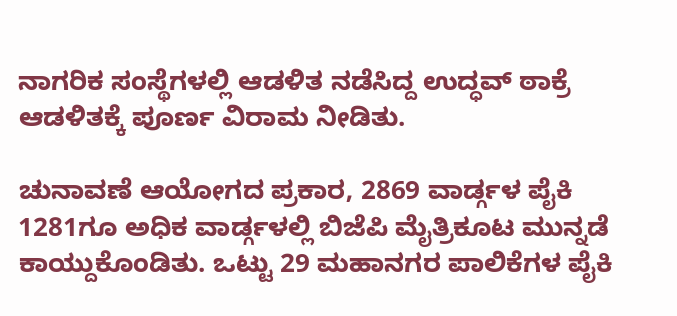ನಾಗರಿಕ ಸಂಸ್ಥೆಗಳಲ್ಲಿ ಆಡಳಿತ ನಡೆಸಿದ್ದ ಉದ್ಧವ್ ಠಾಕ್ರೆ ಆಡಳಿತಕ್ಕೆ ಪೂರ್ಣ ವಿರಾಮ ನೀಡಿತು.

ಚುನಾವಣೆ ಆಯೋಗದ ಪ್ರಕಾರ, 2869 ವಾರ್ಡ್ಗಳ ಪೈಕಿ 1281ಗೂ ಅಧಿಕ ವಾರ್ಡ್ಗಳಲ್ಲಿ ಬಿಜೆಪಿ ಮೈತ್ರಿಕೂಟ ಮುನ್ನಡೆ ಕಾಯ್ದುಕೊಂಡಿತು. ಒಟ್ಟು 29 ಮಹಾನಗರ ಪಾಲಿಕೆಗಳ ಪೈಕಿ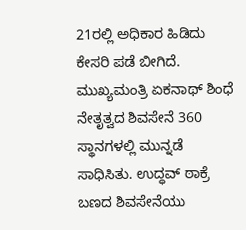21ರಲ್ಲಿ ಅಧಿಕಾರ ಹಿಡಿದು ಕೇಸರಿ ಪಡೆ ಬೀಗಿದೆ. ಮುಖ್ಯಮಂತ್ರಿ ಏಕನಾಥ್ ಶಿಂಧೆ ನೇತೃತ್ವದ ಶಿವಸೇನೆ 360 ಸ್ಥಾನಗಳಲ್ಲಿ ಮುನ್ನಡೆ ಸಾಧಿಸಿತು. ಉದ್ಧವ್ ಠಾಕ್ರೆ ಬಣದ ಶಿವಸೇನೆಯು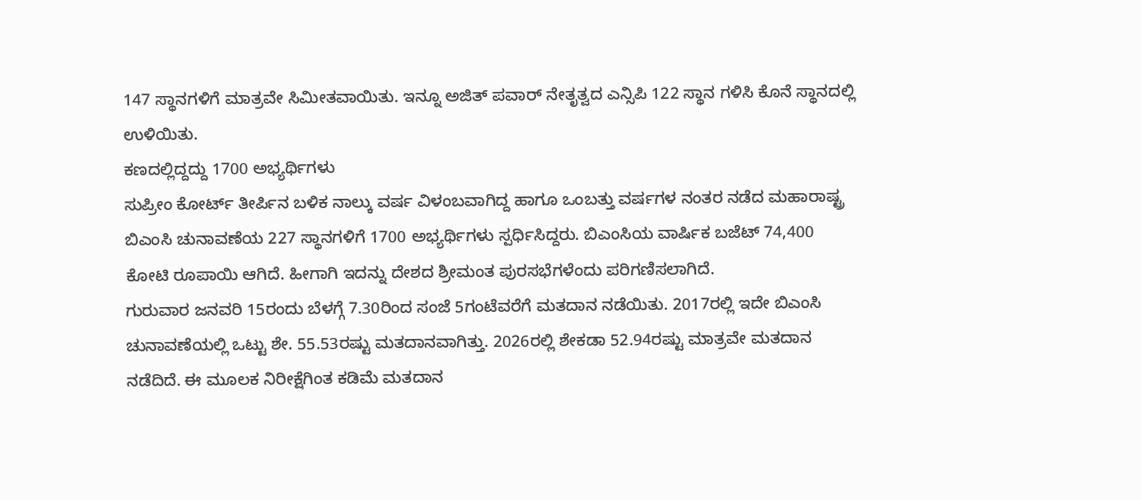147 ಸ್ಥಾನಗಳಿಗೆ ಮಾತ್ರವೇ ಸಿಮೀತವಾಯಿತು. ಇನ್ನೂ ಅಜಿತ್ ಪವಾರ್ ನೇತೃತ್ವದ ಎನ್ಸಿಪಿ 122 ಸ್ಥಾನ ಗಳಿಸಿ ಕೊನೆ ಸ್ಥಾನದಲ್ಲಿ ಉಳಿಯಿತು.
ಕಣದಲ್ಲಿದ್ದದ್ದು 1700 ಅಭ್ಯರ್ಥಿಗಳು
ಸುಪ್ರೀಂ ಕೋರ್ಟ್ ತೀರ್ಪಿನ ಬಳಿಕ ನಾಲ್ಕು ವರ್ಷ ವಿಳಂಬವಾಗಿದ್ದ ಹಾಗೂ ಒಂಬತ್ತು ವರ್ಷಗಳ ನಂತರ ನಡೆದ ಮಹಾರಾಷ್ಟ್ರ ಬಿಎಂಸಿ ಚುನಾವಣೆಯ 227 ಸ್ಥಾನಗಳಿಗೆ 1700 ಅಭ್ಯರ್ಥಿಗಳು ಸ್ಪರ್ಧಿಸಿದ್ದರು. ಬಿಎಂಸಿಯ ವಾರ್ಷಿಕ ಬಜೆಟ್ 74,400 ಕೋಟಿ ರೂಪಾಯಿ ಆಗಿದೆ. ಹೀಗಾಗಿ ಇದನ್ನು ದೇಶದ ಶ್ರೀಮಂತ ಪುರಸಭೆಗಳೆಂದು ಪರಿಗಣಿಸಲಾಗಿದೆ.
ಗುರುವಾರ ಜನವರಿ 15ರಂದು ಬೆಳಗ್ಗೆ 7.30ರಿಂದ ಸಂಜೆ 5ಗಂಟೆವರೆಗೆ ಮತದಾನ ನಡೆಯಿತು. 2017ರಲ್ಲಿ ಇದೇ ಬಿಎಂಸಿ ಚುನಾವಣೆಯಲ್ಲಿ ಒಟ್ಟು ಶೇ. 55.53ರಷ್ಟು ಮತದಾನವಾಗಿತ್ತು. 2026ರಲ್ಲಿ ಶೇಕಡಾ 52.94ರಷ್ಟು ಮಾತ್ರವೇ ಮತದಾನ ನಡೆದಿದೆ. ಈ ಮೂಲಕ ನಿರೀಕ್ಷೆಗಿಂತ ಕಡಿಮೆ ಮತದಾನ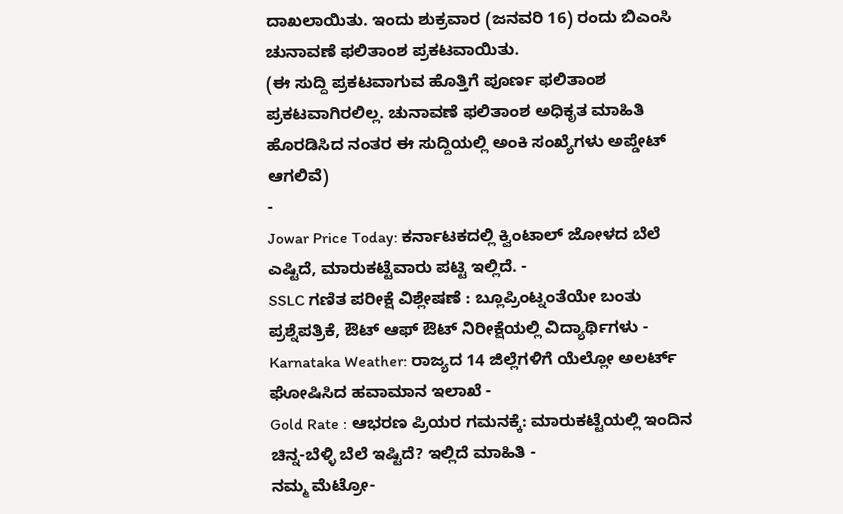ದಾಖಲಾಯಿತು. ಇಂದು ಶುಕ್ರವಾರ (ಜನವರಿ 16) ರಂದು ಬಿಎಂಸಿ ಚುನಾವಣೆ ಫಲಿತಾಂಶ ಪ್ರಕಟವಾಯಿತು.
(ಈ ಸುದ್ದಿ ಪ್ರಕಟವಾಗುವ ಹೊತ್ತಿಗೆ ಪೂರ್ಣ ಫಲಿತಾಂಶ ಪ್ರಕಟವಾಗಿರಲಿಲ್ಲ. ಚುನಾವಣೆ ಫಲಿತಾಂಶ ಅಧಿಕೃತ ಮಾಹಿತಿ ಹೊರಡಿಸಿದ ನಂತರ ಈ ಸುದ್ದಿಯಲ್ಲಿ ಅಂಕಿ ಸಂಖ್ಯೆಗಳು ಅಪ್ಡೇಟ್ ಆಗಲಿವೆ)
-
Jowar Price Today: ಕರ್ನಾಟಕದಲ್ಲಿ ಕ್ವಿಂಟಾಲ್ ಜೋಳದ ಬೆಲೆ ಎಷ್ಟಿದೆ, ಮಾರುಕಟ್ಟೆವಾರು ಪಟ್ಟಿ ಇಲ್ಲಿದೆ. -
SSLC ಗಣಿತ ಪರೀಕ್ಷೆ ವಿಶ್ಲೇಷಣೆ : ಬ್ಲೂಪ್ರಿಂಟ್ನಂತೆಯೇ ಬಂತು ಪ್ರಶ್ನೆಪತ್ರಿಕೆ, ಔಟ್ ಆಫ್ ಔಟ್ ನಿರೀಕ್ಷೆಯಲ್ಲಿ ವಿದ್ಯಾರ್ಥಿಗಳು -
Karnataka Weather: ರಾಜ್ಯದ 14 ಜಿಲ್ಲೆಗಳಿಗೆ ಯೆಲ್ಲೋ ಅಲರ್ಟ್ ಘೋಷಿಸಿದ ಹವಾಮಾನ ಇಲಾಖೆ -
Gold Rate : ಆಭರಣ ಪ್ರಿಯರ ಗಮನಕ್ಕೆ: ಮಾರುಕಟ್ಟೆಯಲ್ಲಿ ಇಂದಿನ ಚಿನ್ನ-ಬೆಳ್ಳಿ ಬೆಲೆ ಇಷ್ಟಿದೆ? ಇಲ್ಲಿದೆ ಮಾಹಿತಿ -
ನಮ್ಮ ಮೆಟ್ರೋ-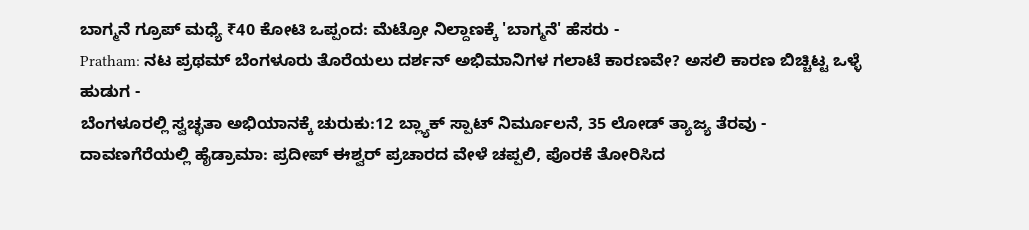ಬಾಗ್ಮನೆ ಗ್ರೂಪ್ ಮಧ್ಯೆ ₹40 ಕೋಟಿ ಒಪ್ಪಂದ: ಮೆಟ್ರೋ ನಿಲ್ದಾಣಕ್ಕೆ 'ಬಾಗ್ಮನೆ' ಹೆಸರು -
Pratham: ನಟ ಪ್ರಥಮ್ ಬೆಂಗಳೂರು ತೊರೆಯಲು ದರ್ಶನ್ ಅಭಿಮಾನಿಗಳ ಗಲಾಟೆ ಕಾರಣವೇ? ಅಸಲಿ ಕಾರಣ ಬಿಚ್ಚಿಟ್ಟ ಒಳ್ಳೆ ಹುಡುಗ -
ಬೆಂಗಳೂರಲ್ಲಿ ಸ್ವಚ್ಛತಾ ಅಭಿಯಾನಕ್ಕೆ ಚುರುಕು:12 ಬ್ಲ್ಯಾಕ್ ಸ್ಪಾಟ್ ನಿರ್ಮೂಲನೆ, 35 ಲೋಡ್ ತ್ಯಾಜ್ಯ ತೆರವು -
ದಾವಣಗೆರೆಯಲ್ಲಿ ಹೈಡ್ರಾಮಾ: ಪ್ರದೀಪ್ ಈಶ್ವರ್ ಪ್ರಚಾರದ ವೇಳೆ ಚಪ್ಪಲಿ, ಪೊರಕೆ ತೋರಿಸಿದ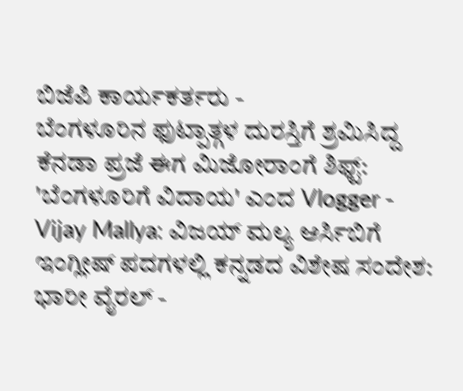ಬಿಜೆಪಿ ಕಾರ್ಯಕರ್ತರು -
ಬೆಂಗಳೂರಿನ ಫುಟ್ಪಾತ್ಗಳ ದುರಸ್ತಿಗೆ ಶ್ರಮಿಸಿದ್ದ ಕೆನಡಾ ಪ್ರಜೆ ಈಗ ಮಿಜೋರಾಂಗೆ ಶಿಫ್ಟ್: 'ಬೆಂಗಳೂರಿಗೆ ವಿದಾಯ' ಎಂದ Vlogger -
Vijay Mallya: ವಿಜಯ್ ಮಲ್ಯ ಆರ್ಸಿಬಿಗೆ ಇಂಗ್ಲೀಷ್ ಪದಗಳಲ್ಲಿ ಕನ್ನಡದ ವಿಶೇಷ ಸಂದೇಶ: ಭಾರೀ ವೈರಲ್ -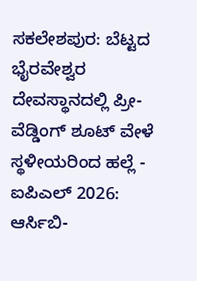ಸಕಲೇಶಪುರ: ಬೆಟ್ಟದ ಭೈರವೇಶ್ವರ ದೇವಸ್ಥಾನದಲ್ಲಿ ಪ್ರೀ-ವೆಡ್ಡಿಂಗ್ ಶೂಟ್ ವೇಳೆ ಸ್ಥಳೀಯರಿಂದ ಹಲ್ಲೆ -
ಐಪಿಎಲ್ 2026: ಆರ್ಸಿಬಿ-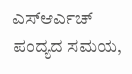ಎಸ್ಆರ್ಎಚ್ ಪಂದ್ಯದ ಸಮಯ,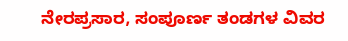ನೇರಪ್ರಸಾರ, ಸಂಪೂರ್ಣ ತಂಡಗಳ ವಿವರ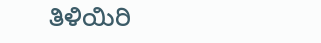ತಿಳಿಯಿರಿ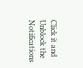Click it and Unblock the Notifications